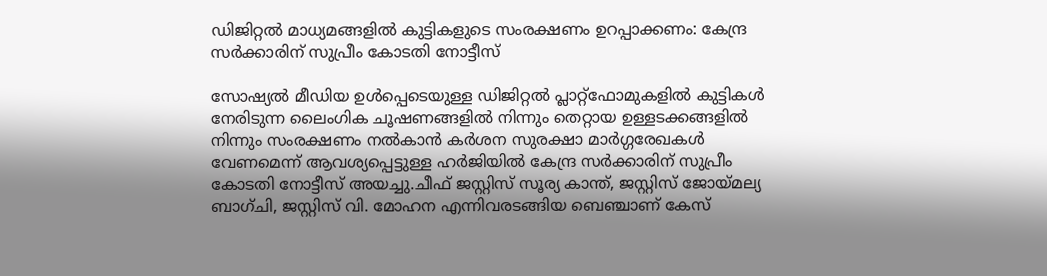ഡിജിറ്റല്‍ മാധ്യമങ്ങളില്‍ കുട്ടികളുടെ സംരക്ഷണം ഉറപ്പാക്കണം: കേന്ദ്ര സര്‍ക്കാരിന് സുപ്രീം കോടതി നോട്ടീസ്

സോഷ്യല്‍ മീഡിയ ഉള്‍പ്പെടെയുള്ള ഡിജിറ്റല്‍ പ്ലാറ്റ്‌ഫോമുകളില്‍ കുട്ടികള്‍ നേരിടുന്ന ലൈംഗിക ചൂഷണങ്ങളില്‍ നിന്നും തെറ്റായ ഉള്ളടക്കങ്ങളില്‍ നിന്നും സംരക്ഷണം നല്‍കാൻ കർശന സുരക്ഷാ മാർഗ്ഗരേഖകള്‍ വേണമെന്ന് ആവശ്യപ്പെട്ടുള്ള ഹർജിയില്‍ കേന്ദ്ര സർക്കാരിന് സുപ്രീം കോടതി നോട്ടീസ് അയച്ചു.ചീഫ് ജസ്റ്റിസ് സൂര്യ കാന്ത്, ജസ്റ്റിസ് ജോയ്മല്യ ബാഗ്ചി, ജസ്റ്റിസ് വി. മോഹന എന്നിവരടങ്ങിയ ബെഞ്ചാണ് കേസ്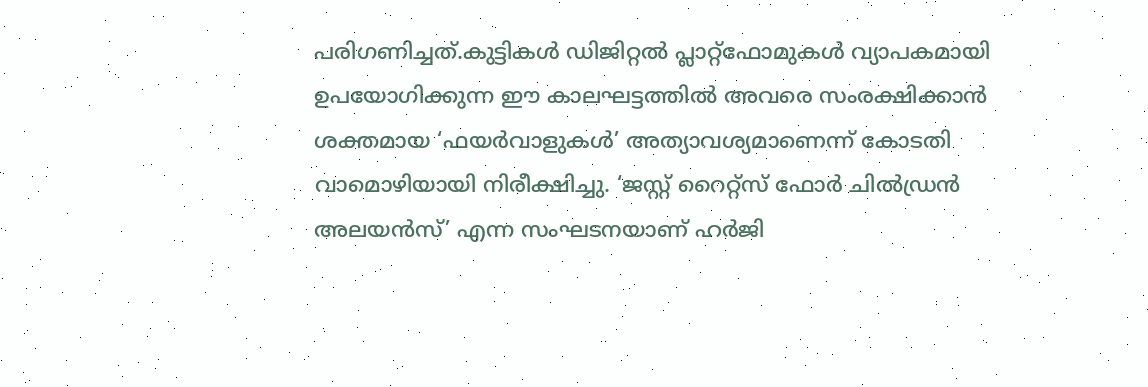പരിഗണിച്ചത്.കുട്ടികള്‍ ഡിജിറ്റല്‍ പ്ലാറ്റ്‌ഫോമുകള്‍ വ്യാപകമായി ഉപയോഗിക്കുന്ന ഈ കാലഘട്ടത്തില്‍ അവരെ സംരക്ഷിക്കാൻ ശക്തമായ ‘ഫയർവാളുകള്‍’ അത്യാവശ്യമാണെന്ന് കോടതി വാമൊഴിയായി നിരീക്ഷിച്ചു. ‘ജസ്റ്റ് റൈറ്റ്‌സ് ഫോർ ചില്‍ഡ്രൻ അലയൻസ്’ എന്ന സംഘടനയാണ് ഹർജി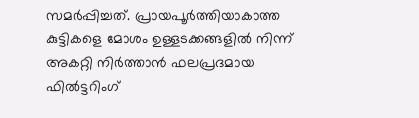സമർപ്പിച്ചത്. പ്രായപൂർത്തിയാകാത്ത കുട്ടികളെ മോശം ഉള്ളടക്കങ്ങളില്‍ നിന്ന് അകറ്റി നിർത്താൻ ഫലപ്രദമായ ഫില്‍ട്ടറിംഗ്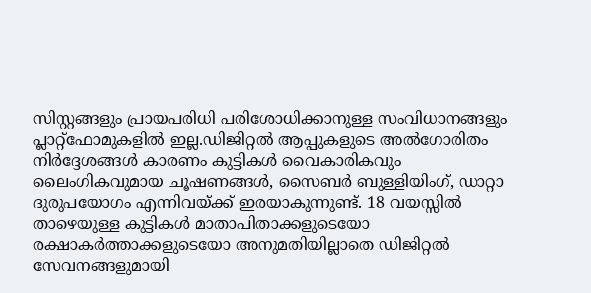സിസ്റ്റങ്ങളും പ്രായപരിധി പരിശോധിക്കാനുള്ള സംവിധാനങ്ങളും പ്ലാറ്റ്‌ഫോമുകളില്‍ ഇല്ല.ഡിജിറ്റല്‍ ആപ്പുകളുടെ അല്‍ഗോരിതം നിർദ്ദേശങ്ങള്‍ കാരണം കുട്ടികള്‍ വൈകാരികവും ലൈംഗികവുമായ ചൂഷണങ്ങള്‍, സൈബർ ബുള്ളിയിംഗ്, ഡാറ്റാ ദുരുപയോഗം എന്നിവയ്ക്ക് ഇരയാകുന്നുണ്ട്. 18 വയസ്സില്‍ താഴെയുള്ള കുട്ടികള്‍ മാതാപിതാക്കളുടെയോ രക്ഷാകർത്താക്കളുടെയോ അനുമതിയില്ലാതെ ഡിജിറ്റല്‍ സേവനങ്ങളുമായി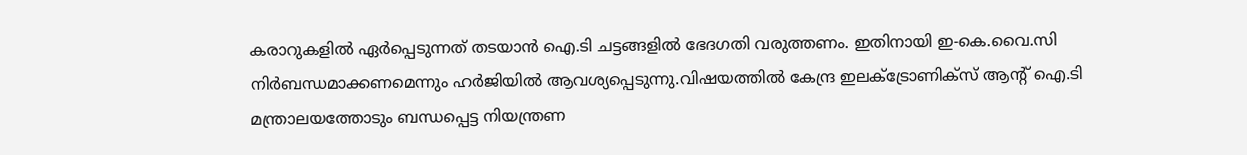കരാറുകളില്‍ ഏർപ്പെടുന്നത് തടയാൻ ഐ.ടി ചട്ടങ്ങളില്‍ ഭേദഗതി വരുത്തണം. ഇതിനായി ഇ-കെ.വൈ.സി നിർബന്ധമാക്കണമെന്നും ഹർജിയില്‍ ആവശ്യപ്പെടുന്നു.വിഷയത്തില്‍ കേന്ദ്ര ഇലക്‌ട്രോണിക്‌സ് ആന്റ് ഐ.ടി മന്ത്രാലയത്തോടും ബന്ധപ്പെട്ട നിയന്ത്രണ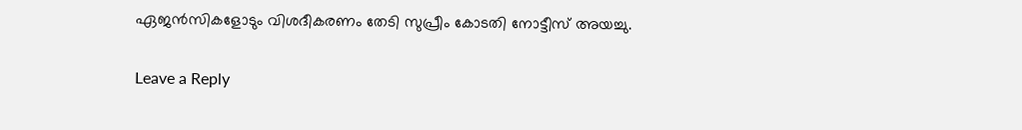ഏജൻസികളോടും വിശദീകരണം തേടി സുപ്രീം കോടതി നോട്ടീസ് അയച്ചു.

Leave a Reply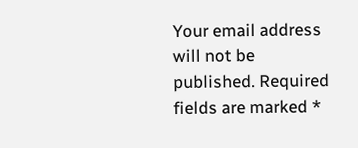Your email address will not be published. Required fields are marked *